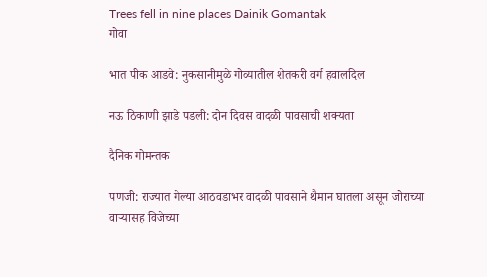Trees fell in nine places Dainik Gomantak
गोवा

भात पीक आडवे: नुकसानीमुळे गोव्यातील शेतकरी वर्ग हवालदिल

नऊ ठिकाणी झाडे पडली: दोन दिवस वादळी पावसाची शक्यता

दैनिक गोमन्तक

पणजी: राज्यात गेल्या आठवडाभर वादळी पावसाने थैमान घातला असून जोराच्या वाऱ्यासह विजेच्या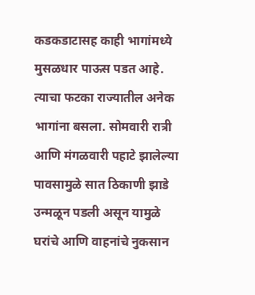कडकडाटासह काही भागांमध्ये मुसळधार पाऊस पडत आहे. त्याचा फटका राज्यातील अनेक भागांना बसला. सोमवारी रात्री आणि मंगळवारी पहाटे झालेल्या पावसामुळे सात ठिकाणी झाडे उन्मळून पडली असून यामुळे घरांचे आणि वाहनांचे नुकसान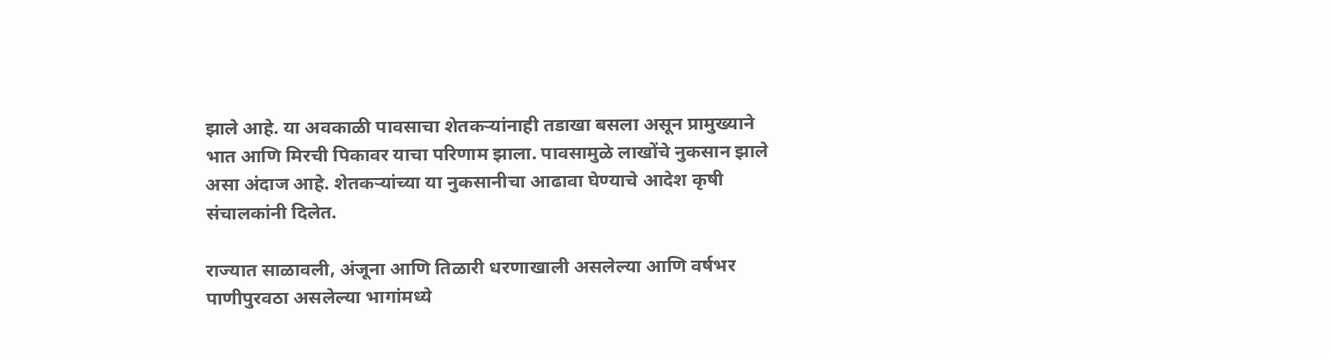झाले आहे. या अवकाळी पावसाचा शेतकऱ्यांनाही तडाखा बसला असून प्रामुख्याने भात आणि मिरची पिकावर याचा परिणाम झाला. पावसामुळे लाखोंचे नुकसान झाले असा अंदाज आहे. शेतकऱ्यांच्या या नुकसानीचा आढावा घेण्याचे आदेश कृषी संचालकांनी दिलेत.

राज्यात साळावली, अंजूना आणि तिळारी धरणाखाली असलेल्या आणि वर्षभर पाणीपुरवठा असलेल्या भागांमध्ये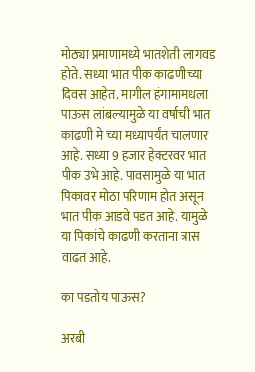मोठ्या प्रमाणामध्ये भातशेती लागवड होते. सध्या भात पीक काढणीच्या दिवस आहेत. मागील हंगामामधला पाऊस लांबल्यामुळे या वर्षाची भात काढणी मे च्या मध्यापर्यंत चालणार आहे. सध्या 9 हजार हेक्टरवर भात पीक उभे आहे. पावसामुळे या भात पिकावर मोठा परिणाम होत असून भात पीक आडवे पडत आहे. यामुळे या पिकांचे काढणी करताना त्रास वाढत आहे.

का पडतोय पाऊस?

अरबी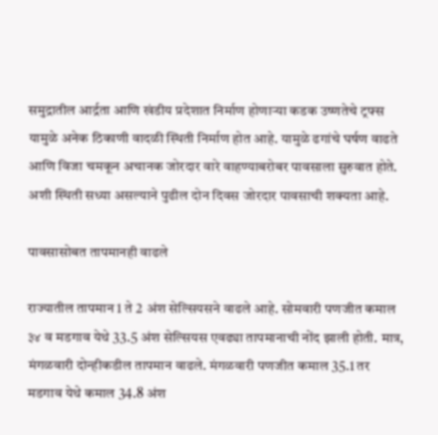समुद्रातील आर्द्रता आणि खंडीय प्रदेशात निर्माण होणाऱ्या कडक उष्णतेचे ट्रफ्स यामुळे अनेक ठिकाणी वादळी स्थिती निर्माण होत आहे. यामुळे ढगांचे घर्षण वाढते आणि विजा चमकून अचानक जोरदार वारे वाहण्याबरोबर पावसाला सुरुवात होते. अशी स्थिती सध्या असल्याने पुढील दोन दिवस जोरदार पावसाची शक्यता आहे.

पावसासोबत तापमानही वाढले

राज्यातील तापमान 1 ते 2 अंश सेल्सियसने वाढले आहे. सोमवारी पणजीत कमाल ३४ व मडगाव येथे 33.5 अंश सेल्सियस एवढ्या तापमानाची नोंद झाली होती. मात्र, मंगळवारी दोन्हीकडील तापमान वाढले. मंगळवारी पणजीत कमाल 35.1 तर मडगाव येथे कमाल 34.8 अंश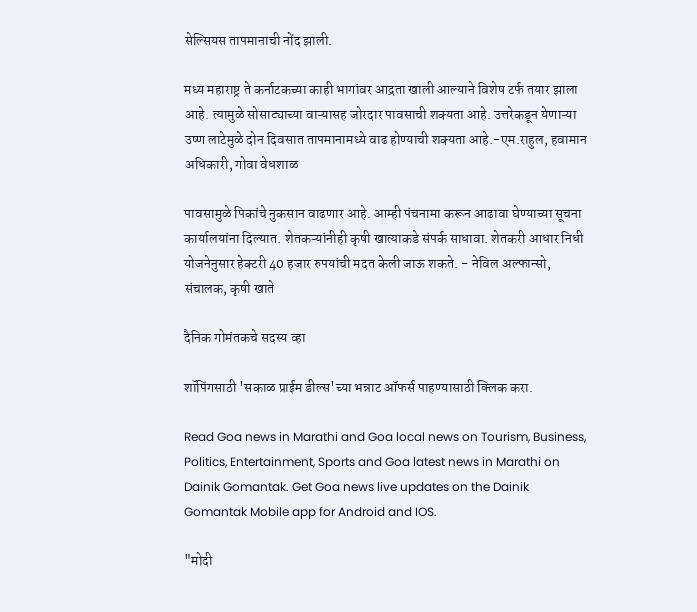सेल्सियस तापमानाची नोंद झाली.

मध्य महाराष्ट्र ते कर्नाटकच्या काही भागांवर आद्रता खाली आल्याने विशेष टर्फ तयार झाला आहे. त्यामुळे सोसाट्याच्या वाऱ्यासह जोरदार पावसाची शक्यता आहे. उत्तरेकडून येणाऱ्या उष्ण लाटेमुळे दोन दिवसात तापमानामध्ये वाढ होण्याची शक्यता आहे.-एम.राहुल, हवामान अधिकारी, गोवा वेधशाळ

पावसामुळे पिकांचे नुकसान वाढणार आहे. आम्ही पंचनामा करून आढावा घेण्याच्या सूचना कार्यालयांना दिल्यात. शेतकऱ्यांनीही कृषी खात्याकडे संपर्क साधावा. शेतकरी आधार निधी योजनेनुसार हेक्टरी 40 हजार रुपयांची मदत केली जाऊ शकते. - नेविल अल्फान्सो, संचालक, कृषी खाते

दैनिक गोमंतकचे सदस्य व्हा

शॉपिंगसाठी 'सकाळ प्राईम डील्स'च्या भन्नाट ऑफर्स पाहण्यासाठी क्लिक करा.

Read Goa news in Marathi and Goa local news on Tourism, Business, Politics, Entertainment, Sports and Goa latest news in Marathi on Dainik Gomantak. Get Goa news live updates on the Dainik Gomantak Mobile app for Android and IOS.

"मोदी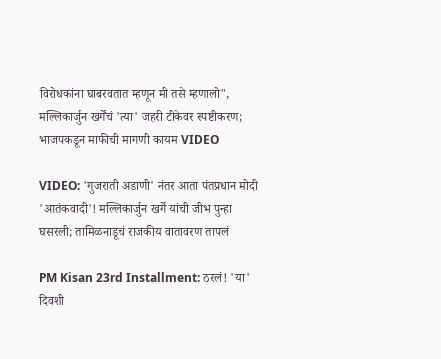विरोधकांना घाबरवतात म्हणून मी तसे म्हणालो", मल्लिकार्जुन खर्गेंचं 'त्या' जहरी टीकेवर स्पष्टीकरण; भाजपकडून माफीची मागणी कायम VIDEO

VIDEO: 'गुजराती अडाणी' नंतर आता पंतप्रधान मोदी 'आतंकवादी'! मल्लिकार्जुन खर्गे यांची जीभ पुन्हा घसरली; तामिळनाडूचं राजकीय वातावरण तापलं

PM Kisan 23rd Installment: ठरलं! 'या' दिवशी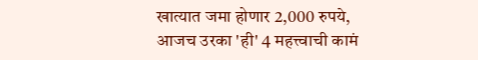खात्यात जमा होणार 2,000 रुपये, आजच उरका 'ही' 4 महत्त्वाची कामं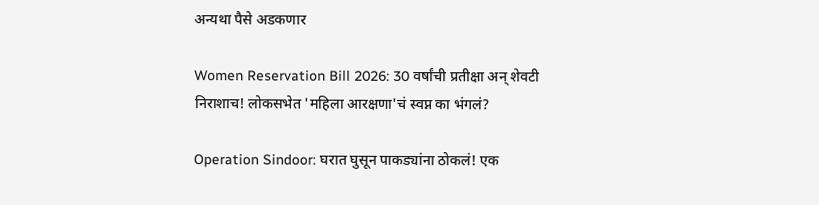अन्यथा पैसे अडकणार

Women Reservation Bill 2026: 30 वर्षांची प्रतीक्षा अन् शेवटी निराशाच! लोकसभेत 'महिला आरक्षणा'चं स्वप्न का भंगलं?

Operation Sindoor: घरात घुसून पाकड्यांना ठोकलं! एक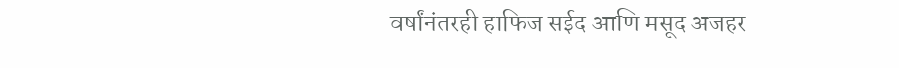वर्षांनंतरही हाफिज सईद आणि मसूद अजहर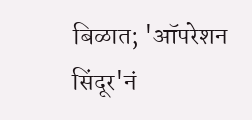बिळात; 'ऑपरेशन सिंदूर'नं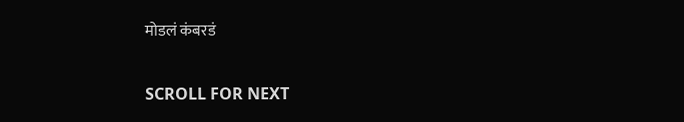मोडलं कंबरडं

SCROLL FOR NEXT